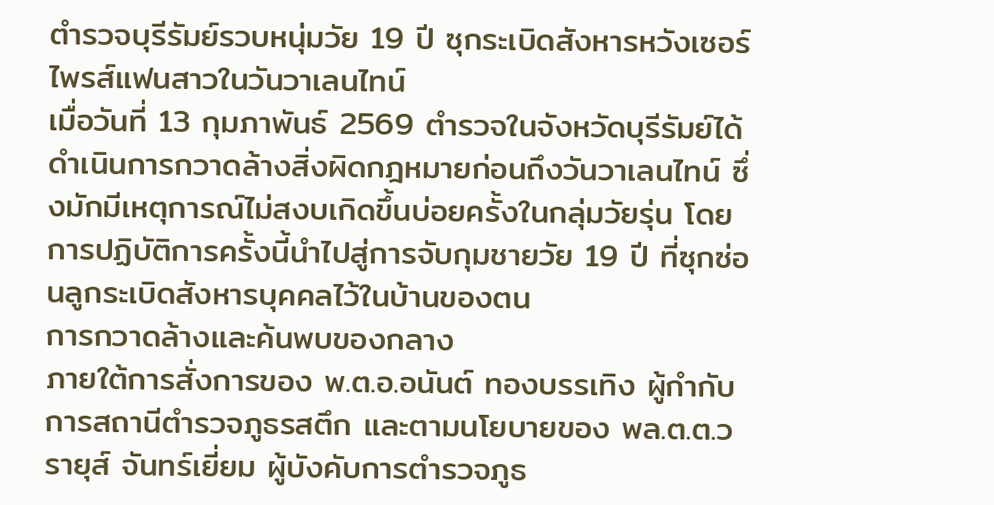ตำรวจบุรีรัมย์รวบหนุ่มวัย 19 ปี ซุกระเบิดสังหารหวังเซอร์ไพรส์แฟนสาวในวันวาเลนไทน์
เมื่อวันที่ 13 กุมภาพันธ์ 2569 ตำรวจในจังหวัดบุรีรัมย์ได้ดำเนินการกวาดล้างสิ่งผิดกฎหมายก่อนถึงวันวาเลนไทน์ ซึ่งมักมีเหตุการณ์ไม่สงบเกิดขึ้นบ่อยครั้งในกลุ่มวัยรุ่น โดยการปฏิบัติการครั้งนี้นำไปสู่การจับกุมชายวัย 19 ปี ที่ซุกซ่อนลูกระเบิดสังหารบุคคลไว้ในบ้านของตน
การกวาดล้างและค้นพบของกลาง
ภายใต้การสั่งการของ พ.ต.อ.อนันต์ ทองบรรเทิง ผู้กำกับการสถานีตำรวจภูธรสตึก และตามนโยบายของ พล.ต.ต.วรายุส์ จันทร์เยี่ยม ผู้บังคับการตำรวจภูธ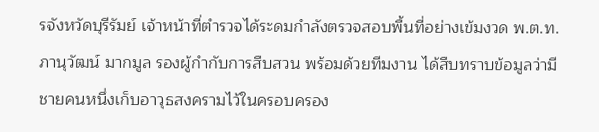รจังหวัดบุรีรัมย์ เจ้าหน้าที่ตำรวจได้ระดมกำลังตรวจสอบพื้นที่อย่างเข้มงวด พ.ต.ท.ภานุวัฒน์ มากมูล รองผู้กำกับการสืบสวน พร้อมด้วยทีมงาน ได้สืบทราบข้อมูลว่ามีชายคนหนึ่งเก็บอาวุธสงครามไว้ในครอบครอง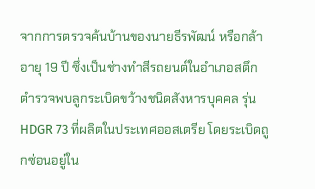จากการตรวจค้นบ้านของนายธีรพัฒน์ หรือกล้า อายุ 19 ปี ซึ่งเป็นช่างทำสีรถยนต์ในอำเภอสตึก ตำรวจพบลูกระเบิดขว้างชนิดสังหารบุคคล รุ่น HDGR 73 ที่ผลิตในประเทศออสเตรีย โดยระเบิดถูกซ่อนอยู่ใน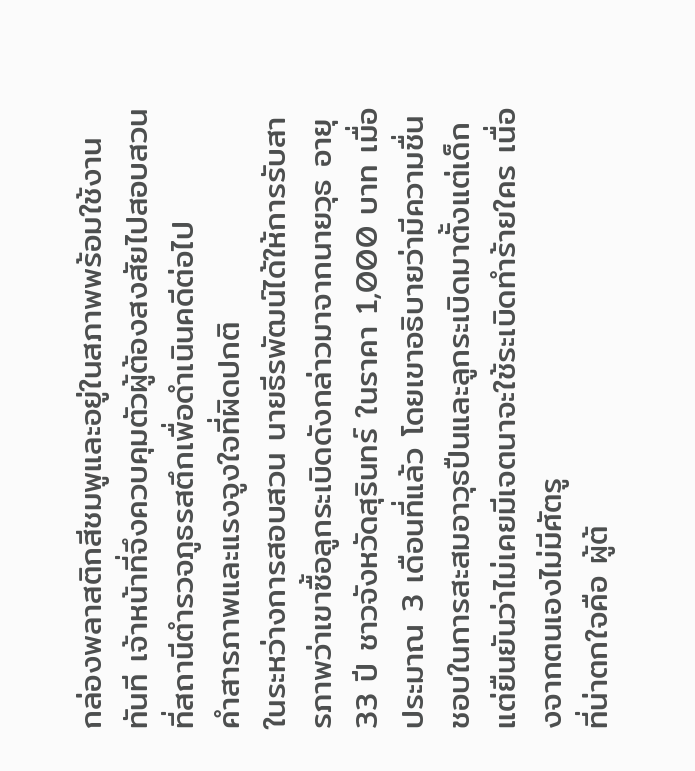กล่องพลาสติกสีชมพูและอยู่ในสภาพพร้อมใช้งานทันที เจ้าหน้าที่จึงควบคุมตัวผู้ต้องสงสัยไปสอบสวนที่สถานีตำรวจภูธรสตึกเพื่อดำเนินคดีต่อไป
คำสารภาพและแรงจูงใจที่ผิดปกติ
ในระหว่างการสอบสวน นายธีรพัฒน์ได้ให้การรับสารภาพว่าเขาซื้อลูกระเบิดดังกล่าวมาจากนายวุธ อายุ 33 ปี ชาวจังหวัดสุรินทร์ ในราคา 1,000 บาท เมื่อประมาณ 3 เดือนที่แล้ว โดยเขาอธิบายว่ามีความชื่นชอบในการสะสมอาวุธปืนและลูกระเบิดมาตั้งแต่เด็ก แต่ยืนยันว่าไม่เคยมีเจตนาจะใช้ระเบิดทำร้ายใคร เนื่องจากตนเองไม่มีศัตรู
ที่น่าตกใจคือ ผู้ต้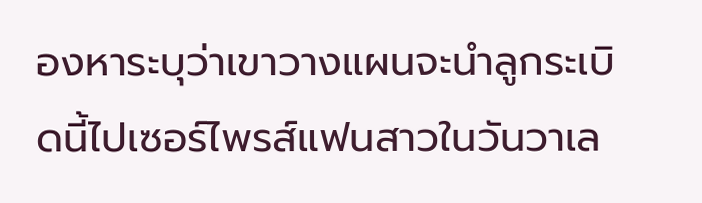องหาระบุว่าเขาวางแผนจะนำลูกระเบิดนี้ไปเซอร์ไพรส์แฟนสาวในวันวาเล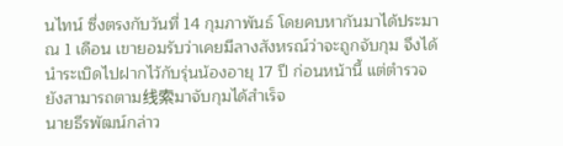นไทน์ ซึ่งตรงกับวันที่ 14 กุมภาพันธ์ โดยคบหากันมาได้ประมาณ 1 เดือน เขายอมรับว่าเคยมีลางสังหรณ์ว่าจะถูกจับกุม จึงได้นำระเบิดไปฝากไว้กับรุ่นน้องอายุ 17 ปี ก่อนหน้านี้ แต่ตำรวจยังสามารถตาม线索มาจับกุมได้สำเร็จ
นายธีรพัฒน์กล่าว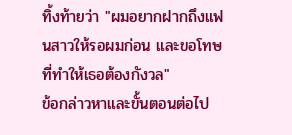ทิ้งท้ายว่า "ผมอยากฝากถึงแฟนสาวให้รอผมก่อน และขอโทษที่ทำให้เธอต้องกังวล"
ข้อกล่าวหาและขั้นตอนต่อไป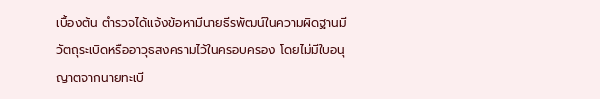เบื้องต้น ตำรวจได้แจ้งข้อหามีนายธีรพัฒน์ในความผิดฐานมีวัตถุระเบิดหรืออาวุธสงครามไว้ในครอบครอง โดยไม่มีใบอนุญาตจากนายทะเบี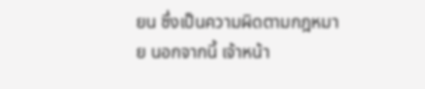ยน ซึ่งเป็นความผิดตามกฎหมาย นอกจากนี้ เจ้าหน้า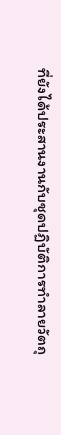ที่ยังได้ประสานงานกับชุดปฏิบัติการทำลายวัตถุ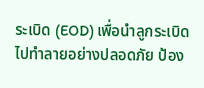ระเบิด (EOD) เพื่อนำลูกระเบิดไปทำลายอย่างปลอดภัย ป้อง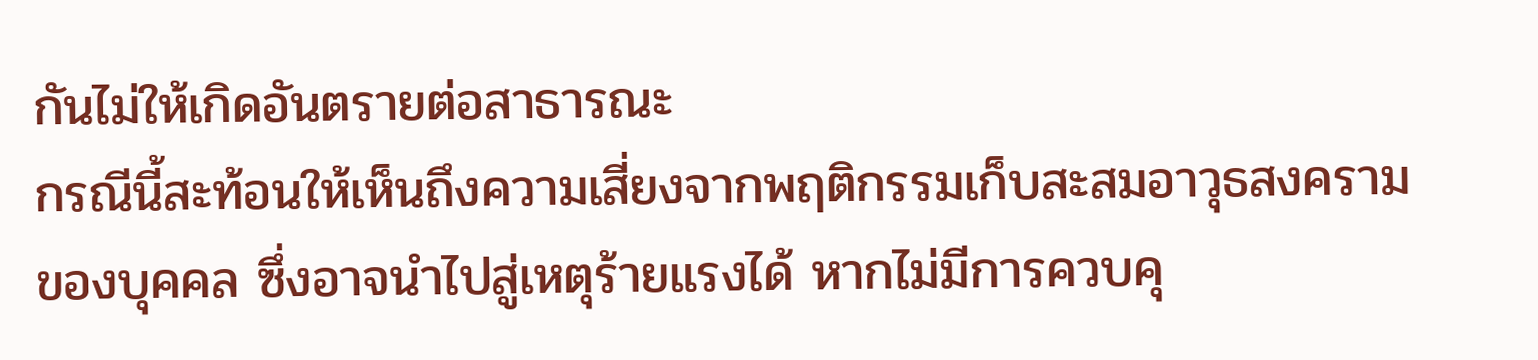กันไม่ให้เกิดอันตรายต่อสาธารณะ
กรณีนี้สะท้อนให้เห็นถึงความเสี่ยงจากพฤติกรรมเก็บสะสมอาวุธสงครามของบุคคล ซึ่งอาจนำไปสู่เหตุร้ายแรงได้ หากไม่มีการควบคุ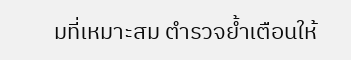มที่เหมาะสม ตำรวจย้ำเตือนให้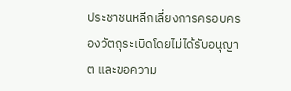ประชาชนหลีกเลี่ยงการครอบครองวัตถุระเบิดโดยไม่ได้รับอนุญาต และขอความ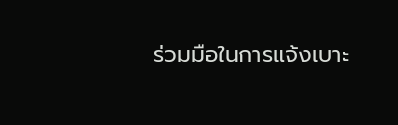ร่วมมือในการแจ้งเบาะ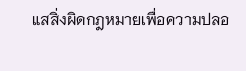แสสิ่งผิดกฎหมายเพื่อความปลอ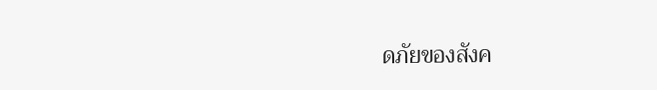ดภัยของสังค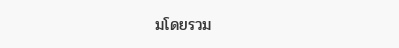มโดยรวม